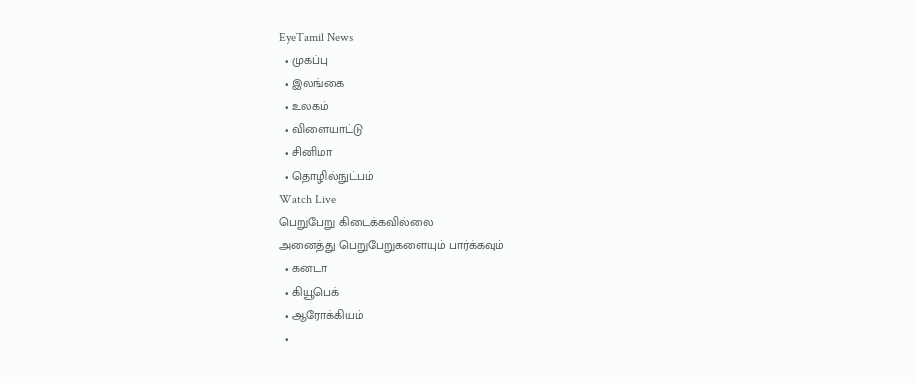EyeTamil News
  • முகப்பு
  • இலங்கை
  • உலகம்
  • விளையாட்டு
  • சினிமா
  • தொழில்நுட்பம்
Watch Live
பெறுபேறு கிடைக்கவில்லை
அனைத்து பெறுபேறுகளையும் பார்க்கவும்
  • கனடா
  • கியூபெக்
  • ஆரோக்கியம்
  •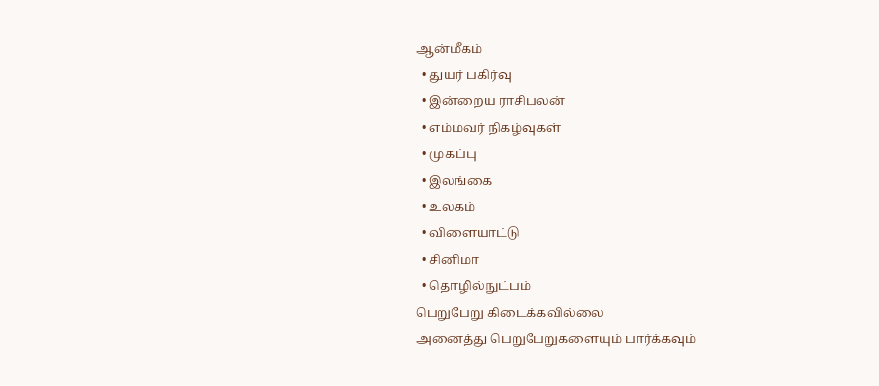ஆன்மீகம்
  • துயர் பகிர்வு
  • இன்றைய ராசிபலன்
  • எம்மவர் நிகழ்வுகள்
  • முகப்பு
  • இலங்கை
  • உலகம்
  • விளையாட்டு
  • சினிமா
  • தொழில்நுட்பம்
பெறுபேறு கிடைக்கவில்லை
அனைத்து பெறுபேறுகளையும் பார்க்கவும்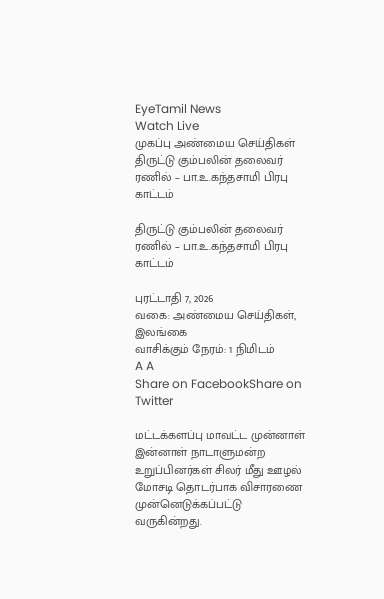EyeTamil News
Watch Live
முகப்பு அண்மைய செய்திகள்
திருட்டு கும்பலின் தலைவர் ரணில் – பா.உ.கந்தசாமி பிரபு காட்டம்

திருட்டு கும்பலின் தலைவர் ரணில் – பா.உ.கந்தசாமி பிரபு காட்டம்

புரட்டாதி 7, 2026
வகை: அண்மைய செய்திகள், இலங்கை
வாசிக்கும் நேரம்: 1 நிமிடம்
A A
Share on FacebookShare on Twitter

மட்டக்களப்பு மாவட்ட முன்னாள் இன்னாள் நாடாளுமன்ற உறுப்பினர்கள் சிலர் மீது ஊழல் மோசடி தொடர்பாக விசாரணை முன்னெடுக்கப்பட்டு வருகின்றது.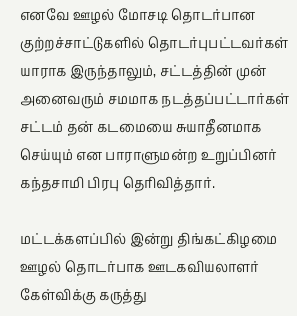எனவே ஊழல் மோசடி தொடர்பான குற்றச்சாட்டுகளில் தொடர்புபட்டவர்கள் யாராக இருந்தாலும், சட்டத்தின் முன் அனைவரும் சமமாக நடத்தப்பட்டார்கள் சட்டம் தன் கடமையை சுயாதீனமாக செய்யும் என பாராளுமன்ற உறுப்பினர் கந்தசாமி பிரபு தெரிவித்தார்.

மட்டக்களப்பில் இன்று திங்கட்கிழமை ஊழல் தொடர்பாக ஊடகவியலாளர் கேள்விக்கு கருத்து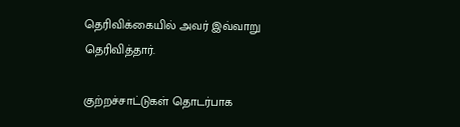தெரிவிக்கையில் அவர் இவ்வாறு தெரிவித்தார்.

குற்றச்சாட்டுகள் தொடர்பாக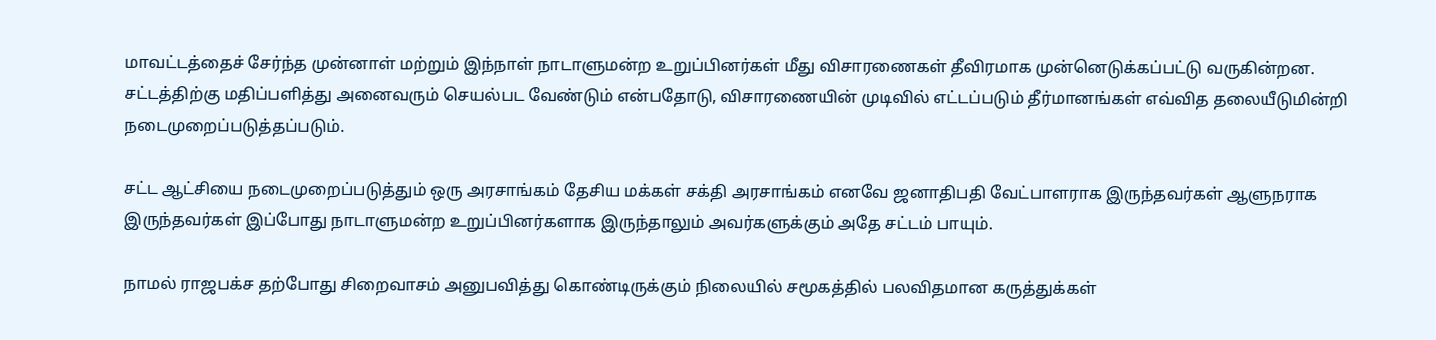மாவட்டத்தைச் சேர்ந்த முன்னாள் மற்றும் இந்நாள் நாடாளுமன்ற உறுப்பினர்கள் மீது விசாரணைகள் தீவிரமாக முன்னெடுக்கப்பட்டு வருகின்றன. சட்டத்திற்கு மதிப்பளித்து அனைவரும் செயல்பட வேண்டும் என்பதோடு, விசாரணையின் முடிவில் எட்டப்படும் தீர்மானங்கள் எவ்வித தலையீடுமின்றி நடைமுறைப்படுத்தப்படும்.

சட்ட ஆட்சியை நடைமுறைப்படுத்தும் ஒரு அரசாங்கம் தேசிய மக்கள் சக்தி அரசாங்கம் எனவே ஜனாதிபதி வேட்பாளராக இருந்தவர்கள் ஆளுநராக இருந்தவர்கள் இப்போது நாடாளுமன்ற உறுப்பினர்களாக இருந்தாலும் அவர்களுக்கும் அதே சட்டம் பாயும்.

நாமல் ராஜபக்ச தற்போது சிறைவாசம் அனுபவித்து கொண்டிருக்கும் நிலையில் சமூகத்தில் பலவிதமான கருத்துக்கள்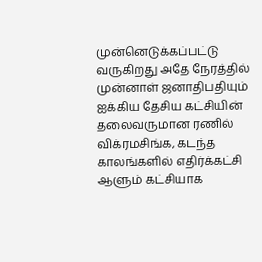முன்னெடுக்கப்பட்டு வருகிறது அதே நேரத்தில் முன்னாள் ஜனாதிபதியும் ஐக்கிய தேசிய கட்சியின் தலைவருமான ரணில் விக்ரமசிங்க, கடந்த காலங்களில் எதிர்க்கட்சி ஆளும் கட்சியாக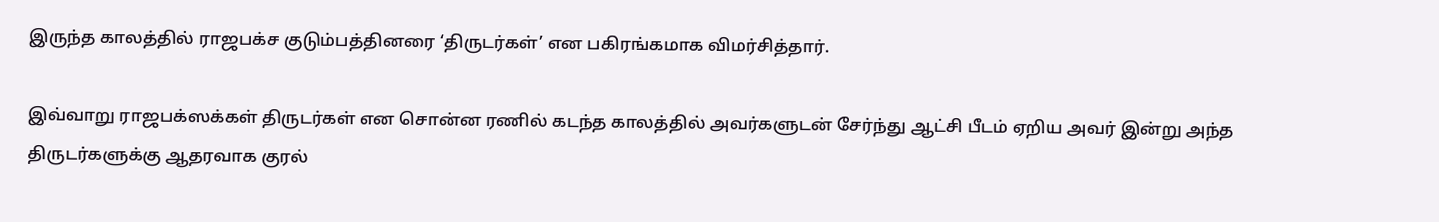இருந்த காலத்தில் ராஜபக்ச குடும்பத்தினரை ‘திருடர்கள்’ என பகிரங்கமாக விமர்சித்தார்.

இவ்வாறு ராஜபக்ஸக்கள் திருடர்கள் என சொன்ன ரணில் கடந்த காலத்தில் அவர்களுடன் சேர்ந்து ஆட்சி பீடம் ஏறிய அவர் இன்று அந்த திருடர்களுக்கு ஆதரவாக குரல்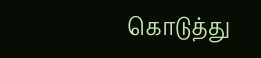கொடுத்து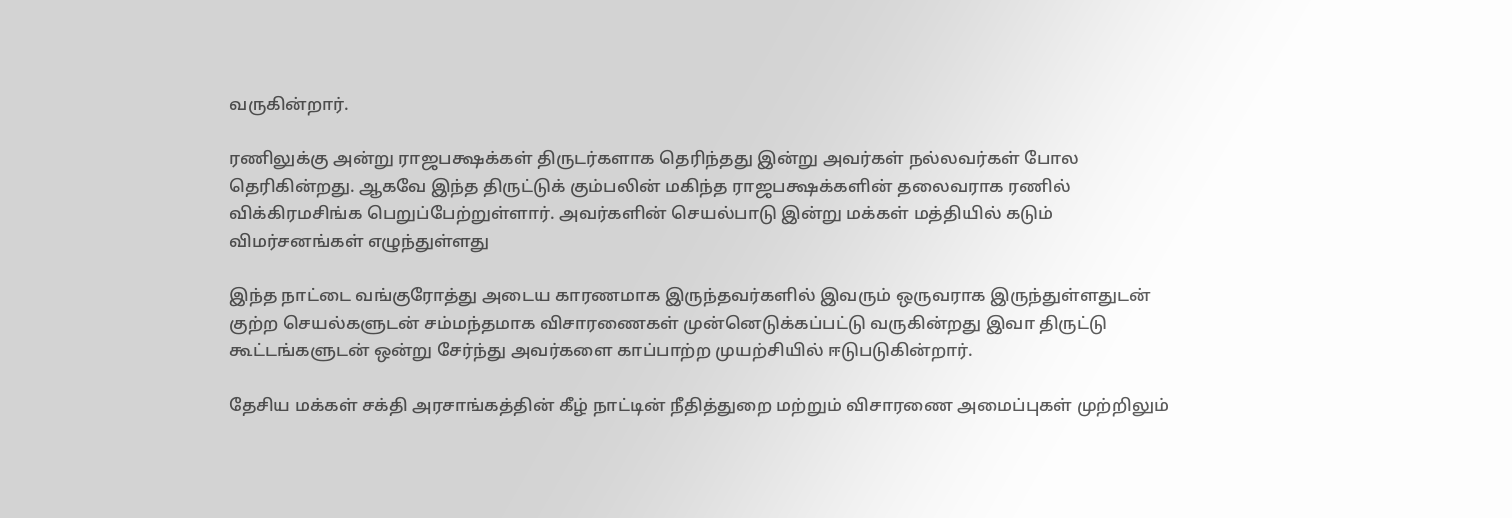வருகின்றார்.

ரணிலுக்கு அன்று ராஜபக்ஷக்கள் திருடர்களாக தெரிந்தது இன்று அவர்கள் நல்லவர்கள் போல தெரிகின்றது. ஆகவே இந்த திருட்டுக் கும்பலின் மகிந்த ராஜபக்ஷக்களின் தலைவராக ரணில் விக்கிரமசிங்க பெறுப்பேற்றுள்ளார். அவர்களின் செயல்பாடு இன்று மக்கள் மத்தியில் கடும் விமர்சனங்கள் எழுந்துள்ளது

இந்த நாட்டை வங்குரோத்து அடைய காரணமாக இருந்தவர்களில் இவரும் ஒருவராக இருந்துள்ளதுடன் குற்ற செயல்களுடன் சம்மந்தமாக விசாரணைகள் முன்னெடுக்கப்பட்டு வருகின்றது இவா திருட்டு கூட்டங்களுடன் ஒன்று சேர்ந்து அவர்களை காப்பாற்ற முயற்சியில் ஈடுபடுகின்றார்.

தேசிய மக்கள் சக்தி அரசாங்கத்தின் கீழ் நாட்டின் நீதித்துறை மற்றும் விசாரணை அமைப்புகள் முற்றிலும்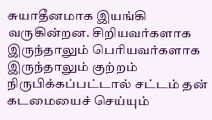சுயாதீனமாக இயங்கி வருகின்றன. சிறியவர்களாக இருந்தாலும் பெரியவர்களாக இருந்தாலும் குற்றம் நிருபிக்கப்பட்டால் சட்டம் தன் கடமையைச் செய்யும்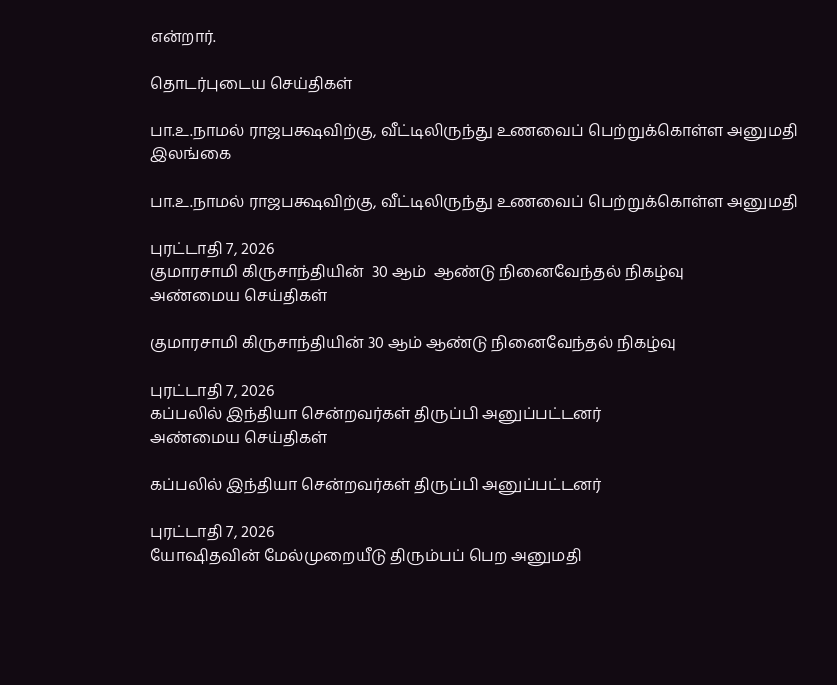என்றார்.

தொடர்புடைய செய்திகள்

பா.உ.நாமல் ராஜபக்ஷவிற்கு, வீட்டிலிருந்து உணவைப் பெற்றுக்கொள்ள அனுமதி
இலங்கை

பா.உ.நாமல் ராஜபக்ஷவிற்கு, வீட்டிலிருந்து உணவைப் பெற்றுக்கொள்ள அனுமதி

புரட்டாதி 7, 2026
குமாரசாமி கிருசாந்தியின்  30 ஆம்  ஆண்டு நினைவேந்தல் நிகழ்வு
அண்மைய செய்திகள்

குமாரசாமி கிருசாந்தியின் 30 ஆம் ஆண்டு நினைவேந்தல் நிகழ்வு

புரட்டாதி 7, 2026
கப்பலில் இந்தியா சென்றவர்கள் திருப்பி அனுப்பட்டனர்
அண்மைய செய்திகள்

கப்பலில் இந்தியா சென்றவர்கள் திருப்பி அனுப்பட்டனர்

புரட்டாதி 7, 2026
யோஷிதவின் மேல்முறையீடு திரும்பப் பெற அனுமதி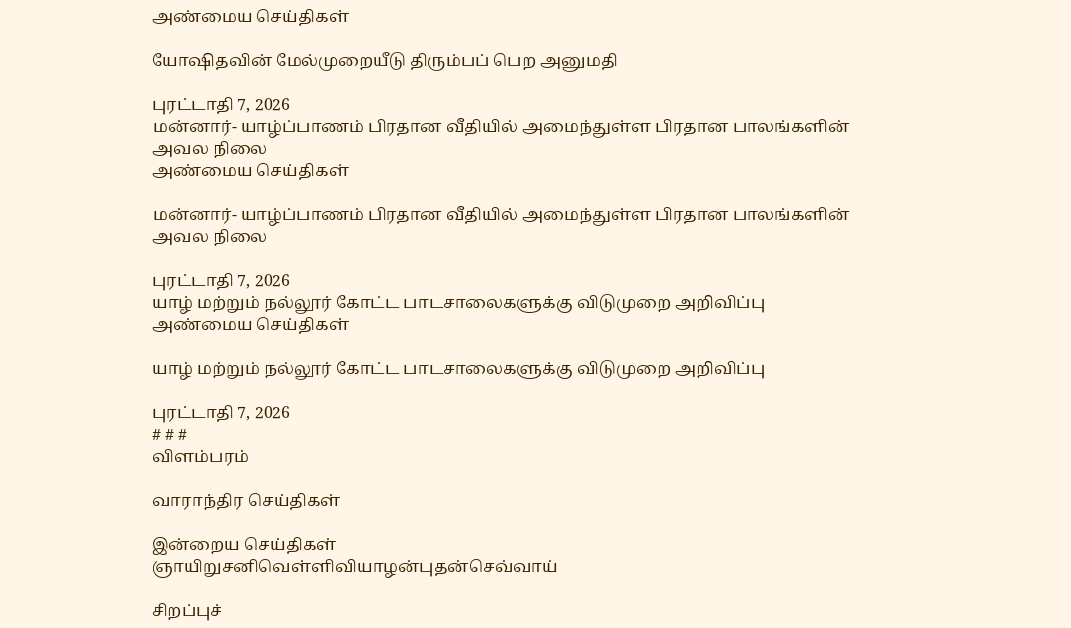அண்மைய செய்திகள்

யோஷிதவின் மேல்முறையீடு திரும்பப் பெற அனுமதி

புரட்டாதி 7, 2026
மன்னார்- யாழ்ப்பாணம் பிரதான வீதியில் அமைந்துள்ள பிரதான பாலங்களின் அவல நிலை
அண்மைய செய்திகள்

மன்னார்- யாழ்ப்பாணம் பிரதான வீதியில் அமைந்துள்ள பிரதான பாலங்களின் அவல நிலை

புரட்டாதி 7, 2026
யாழ் மற்றும் நல்லூர் கோட்ட பாடசாலைகளுக்கு விடுமுறை அறிவிப்பு
அண்மைய செய்திகள்

யாழ் மற்றும் நல்லூர் கோட்ட பாடசாலைகளுக்கு விடுமுறை அறிவிப்பு

புரட்டாதி 7, 2026
# # #
விளம்பரம்

வாராந்திர செய்திகள்

இன்றைய செய்திகள்
ஞாயிறுசனிவெள்ளிவியாழன்புதன்செவ்வாய்

சிறப்புச்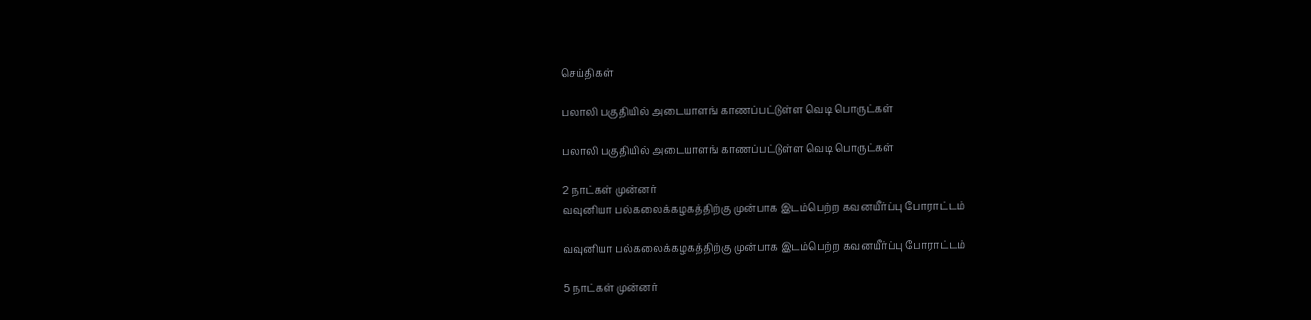செய்திகள்

பலாலி பகுதியில் அடையாளங் காணப்பட்டுள்ள வெடி பொருட்கள்

பலாலி பகுதியில் அடையாளங் காணப்பட்டுள்ள வெடி பொருட்கள்

2 நாட்கள் முன்னர்
வவுனியா பல்கலைக்கழகத்திற்கு முன்பாக இடம்பெற்ற கவனயீர்ப்பு போராட்டம்

வவுனியா பல்கலைக்கழகத்திற்கு முன்பாக இடம்பெற்ற கவனயீர்ப்பு போராட்டம்

5 நாட்கள் முன்னர்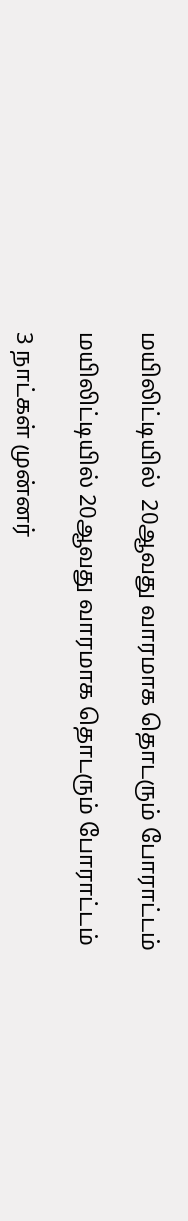மயிலிட்டியில்  20ஆவது வாரமாக தொடரும் போராட்டம்

மயிலிட்டியில் 20ஆவது வாரமாக தொடரும் போராட்டம்

3 நாட்கள் முன்னர்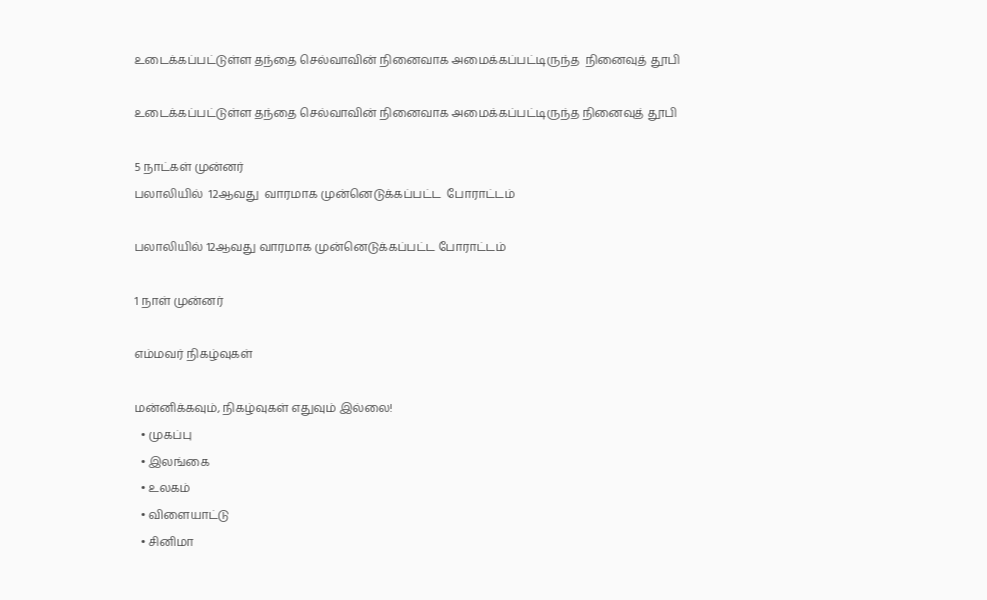உடைக்கப்பட்டுள்ள தந்தை செல்வாவின் நினைவாக அமைக்கப்பட்டிருந்த  நினைவுத் தூபி

உடைக்கப்பட்டுள்ள தந்தை செல்வாவின் நினைவாக அமைக்கப்பட்டிருந்த நினைவுத் தூபி

5 நாட்கள் முன்னர்
பலாலியில்  12ஆவது  வாரமாக முன்னெடுக்கப்பட்ட  போராட்டம்

பலாலியில் 12ஆவது வாரமாக முன்னெடுக்கப்பட்ட போராட்டம்

1 நாள் முன்னர்

எம்மவர் நிகழ்வுகள்

மன்னிக்கவும், நிகழ்வுகள் எதுவும் இல்லை!
  • முகப்பு
  • இலங்கை
  • உலகம்
  • விளையாட்டு
  • சினிமா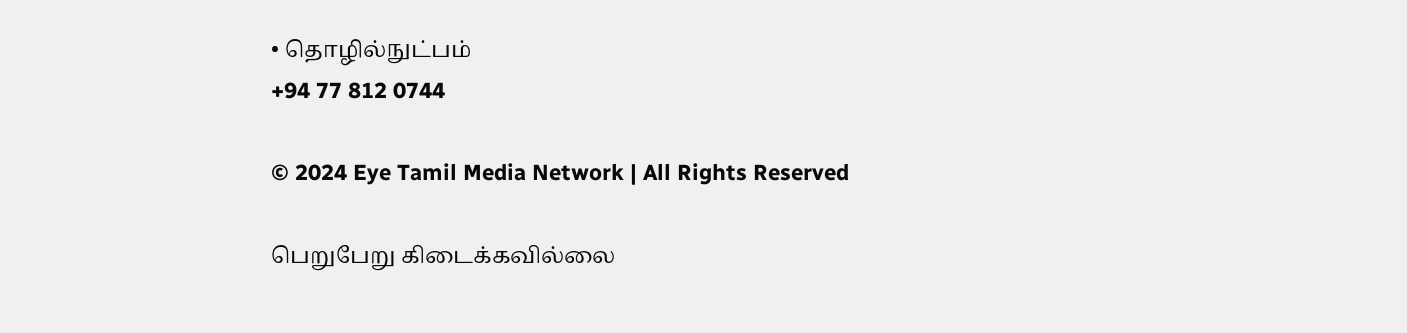• தொழில்நுட்பம்
+94 77 812 0744

© 2024 Eye Tamil Media Network | All Rights Reserved

பெறுபேறு கிடைக்கவில்லை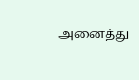அனைத்து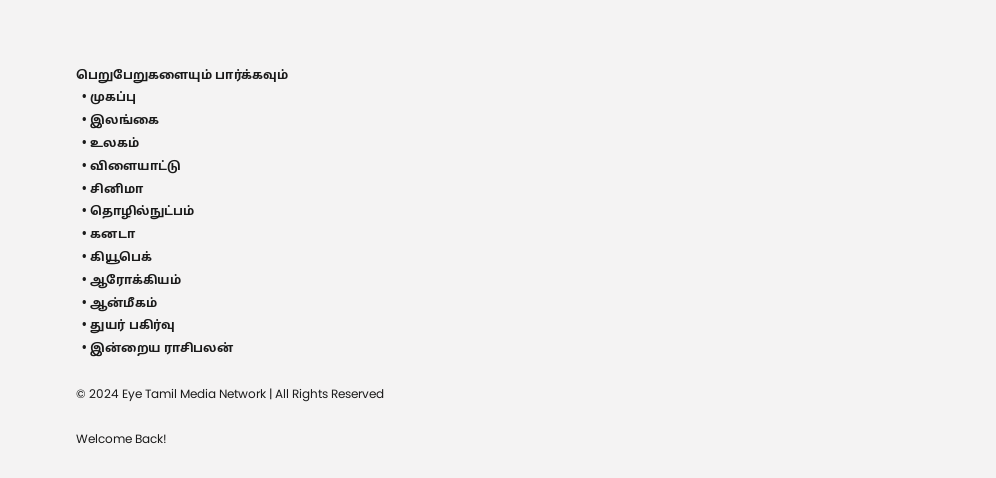பெறுபேறுகளையும் பார்க்கவும்
  • முகப்பு
  • இலங்கை
  • உலகம்
  • விளையாட்டு
  • சினிமா
  • தொழில்நுட்பம்
  • கனடா
  • கியூபெக்
  • ஆரோக்கியம்
  • ஆன்மீகம்
  • துயர் பகிர்வு
  • இன்றைய ராசிபலன்

© 2024 Eye Tamil Media Network | All Rights Reserved

Welcome Back!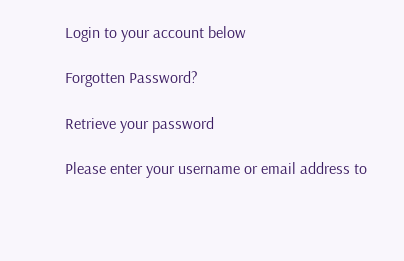Login to your account below

Forgotten Password?

Retrieve your password

Please enter your username or email address to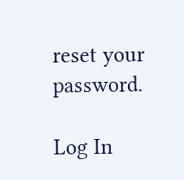reset your password.

Log In